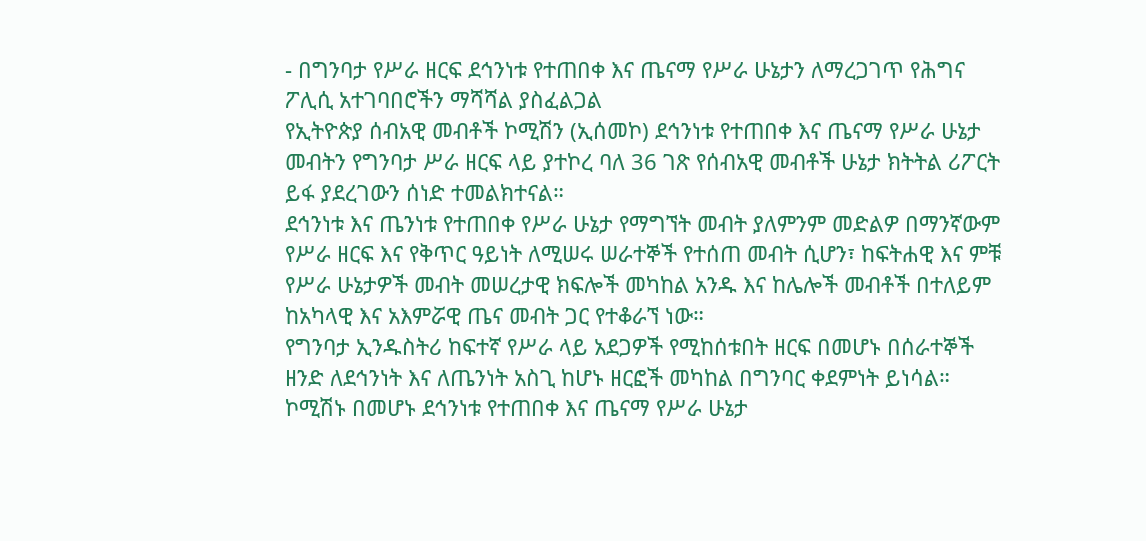- በግንባታ የሥራ ዘርፍ ደኅንነቱ የተጠበቀ እና ጤናማ የሥራ ሁኔታን ለማረጋገጥ የሕግና ፖሊሲ አተገባበሮችን ማሻሻል ያስፈልጋል
የኢትዮጵያ ሰብአዊ መብቶች ኮሚሽን (ኢሰመኮ) ደኅንነቱ የተጠበቀ እና ጤናማ የሥራ ሁኔታ መብትን የግንባታ ሥራ ዘርፍ ላይ ያተኮረ ባለ 36 ገጽ የሰብአዊ መብቶች ሁኔታ ክትትል ሪፖርት ይፋ ያደረገውን ሰነድ ተመልክተናል።
ደኅንነቱ እና ጤንነቱ የተጠበቀ የሥራ ሁኔታ የማግኘት መብት ያለምንም መድልዎ በማንኛውም የሥራ ዘርፍ እና የቅጥር ዓይነት ለሚሠሩ ሠራተኞች የተሰጠ መብት ሲሆን፣ ከፍትሐዊ እና ምቹ የሥራ ሁኔታዎች መብት መሠረታዊ ክፍሎች መካከል አንዱ እና ከሌሎች መብቶች በተለይም ከአካላዊ እና አእምሯዊ ጤና መብት ጋር የተቆራኘ ነው።
የግንባታ ኢንዱስትሪ ከፍተኛ የሥራ ላይ አደጋዎች የሚከሰቱበት ዘርፍ በመሆኑ በሰራተኞች ዘንድ ለደኅንነት እና ለጤንነት አስጊ ከሆኑ ዘርፎች መካከል በግንባር ቀደምነት ይነሳል።
ኮሚሽኑ በመሆኑ ደኅንነቱ የተጠበቀ እና ጤናማ የሥራ ሁኔታ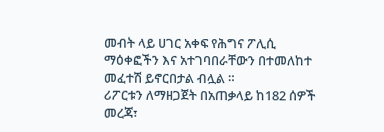መብት ላይ ሀገር አቀፍ የሕግና ፖሊሲ ማዕቀፎችን እና አተገባበራቸውን በተመለከተ መፈተሽ ይኖርበታል ብሏል ።
ሪፖርቱን ለማዘጋጀት በአጠቃላይ ከ182 ሰዎች መረጃ፣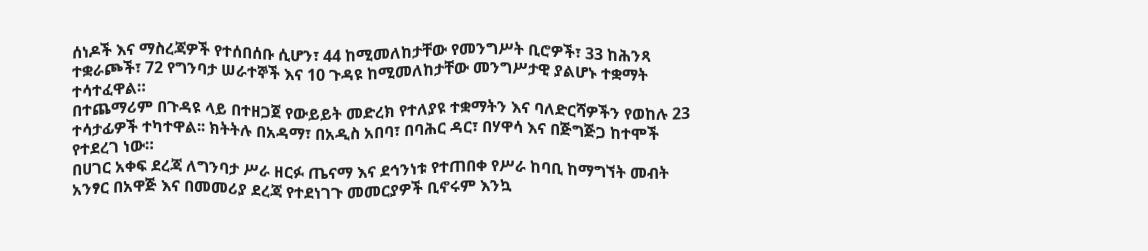ሰነዶች እና ማስረጃዎች የተሰበሰቡ ሲሆን፣ 44 ከሚመለከታቸው የመንግሥት ቢሮዎች፣ 33 ከሕንጻ ተቋራጮች፣ 72 የግንባታ ሠራተኞች እና 10 ጉዳዩ ከሚመለከታቸው መንግሥታዊ ያልሆኑ ተቋማት ተሳተፈዋል።
በተጨማሪም በጉዳዩ ላይ በተዘጋጀ የውይይት መድረክ የተለያዩ ተቋማትን እና ባለድርሻዎችን የወከሉ 23 ተሳታፊዎች ተካተዋል፡፡ ክትትሉ በአዳማ፣ በአዲስ አበባ፣ በባሕር ዳር፣ በሃዋሳ እና በጅግጅጋ ከተሞች የተደረገ ነው።
በሀገር አቀፍ ደረጃ ለግንባታ ሥራ ዘርፉ ጤናማ እና ደኅንነቱ የተጠበቀ የሥራ ከባቢ ከማግኘት መብት አንፃር በአዋጅ እና በመመሪያ ደረጃ የተደነገጉ መመርያዎች ቢኖሩም እንኳ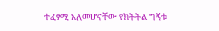ተፈፃሚ አለመሆናቸው የክትትል ግኝቱ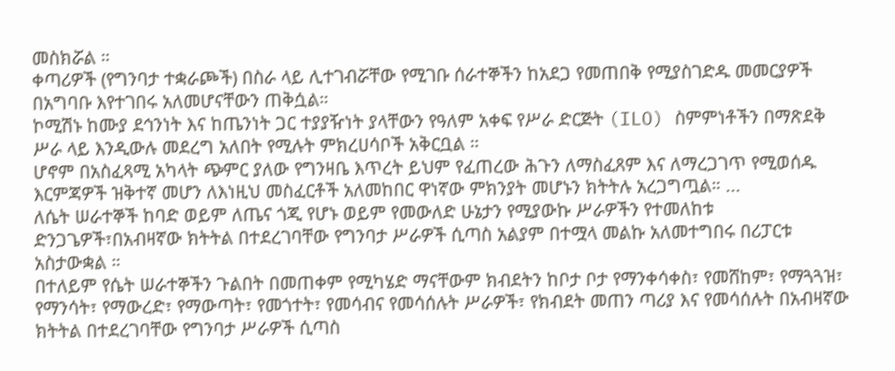መስክሯል ።
ቀጣሪዎች (የግንባታ ተቋራጮች) በስራ ላይ ሊተገብሯቸው የሚገቡ ሰራተኞችን ከአደጋ የመጠበቅ የሚያስገድዱ መመርያዎች በአግባቡ እየተገበሩ አለመሆናቸውን ጠቅሷል።
ኮሚሽኑ ከሙያ ደኅንነት እና ከጤንነት ጋር ተያያዥነት ያላቸውን የዓለም አቀፍ የሥራ ድርጅት (ILO) ስምምነቶችን በማጽደቅ ሥራ ላይ እንዲውሉ መደረግ አለበት የሚሉት ምክረሀሳቦች አቅርቧል ።
ሆኖም በአስፈጻሚ አካላት ጭምር ያለው የግንዛቤ እጥረት ይህም የፈጠረው ሕጉን ለማስፈጸም እና ለማረጋገጥ የሚወሰዱ እርምጃዎች ዝቅተኛ መሆን ለእነዚህ መስፈርቶች አለመከበር ዋነኛው ምክንያት መሆኑን ክትትሉ አረጋግጧል። ...
ለሴት ሠራተኞች ከባድ ወይም ለጤና ጎጂ የሆኑ ወይም የመውለድ ሁኔታን የሚያውኩ ሥራዎችን የተመለከቱ ድንጋጌዎች፣በአብዛኛው ክትትል በተደረገባቸው የግንባታ ሥራዎች ሲጣስ አልያም በተሟላ መልኩ አለመተግበሩ በሪፓርቱ አስታውቋል ።
በተለይም የሴት ሠራተኞችን ጉልበት በመጠቀም የሚካሄድ ማናቸውም ክብደትን ከቦታ ቦታ የማንቀሳቀስ፣ የመሸከም፣ የማጓጓዝ፣ የማንሳት፣ የማውረድ፣ የማውጣት፣ የመጎተት፣ የመሳብና የመሳሰሉት ሥራዎች፣ የክብደት መጠን ጣሪያ እና የመሳሰሉት በአብዛኛው ክትትል በተደረገባቸው የግንባታ ሥራዎች ሲጣስ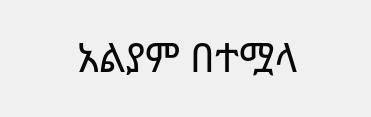አልያም በተሟላ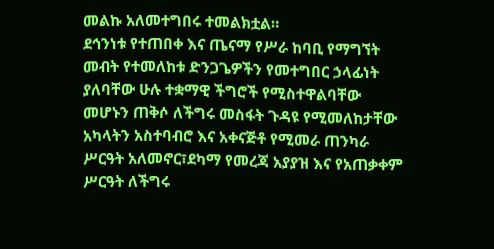መልኩ አለመተግበሩ ተመልክቷል።
ደኅንነቱ የተጠበቀ እና ጤናማ የሥራ ከባቢ የማግኘት መብት የተመለከቱ ድንጋጌዎችን የመተግበር ኃላፊነት ያለባቸው ሁሉ ተቋማዊ ችግሮች የሚስተዋልባቸው መሆኑን ጠቅሶ ለችግሩ መስፋት ጉዳዩ የሚመለከታቸው አካላትን አስተባብሮ እና አቀናጅቶ የሚመራ ጠንካራ ሥርዓት አለመኖር፣ደካማ የመረጃ አያያዝ እና የአጠቃቀም ሥርዓት ለችግሩ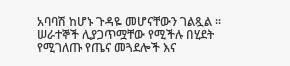አባባሽ ከሆኑ ጉዳዬ መሆናቸውን ገልጿል ።
ሠራተኞች ሊያጋጥሟቸው የሚችሉ በሂደት የሚገለጡ የጤና መጓደሎች እና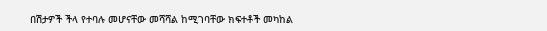በሽታዎች ችላ የተባሉ መሆናቸው መሻሻል ከሚገባቸው ክፍተቶች መካከል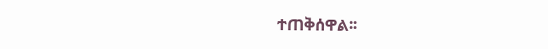ተጠቅሰዋል፡፡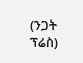(ንጋት ፕሬስ)